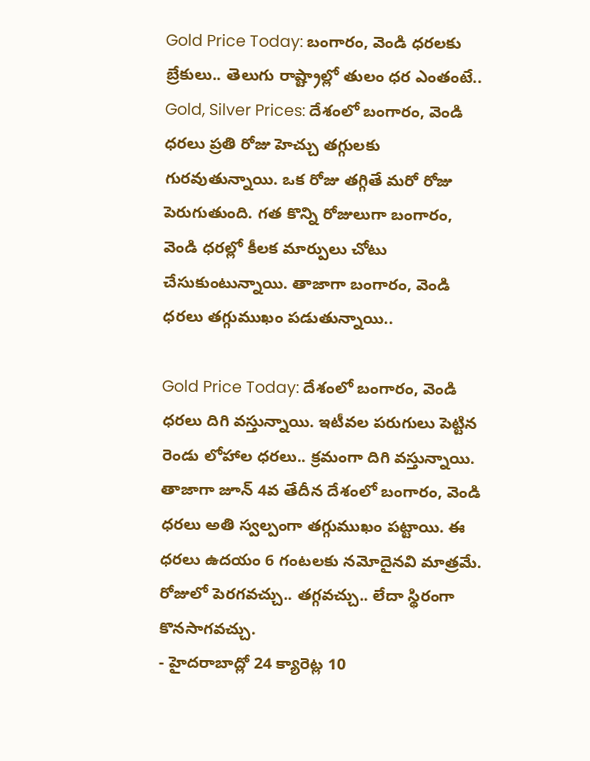Gold Price Today: బంగారం, వెండి ధరలకు బ్రేకులు.. తెలుగు రాష్ట్రాల్లో తులం ధర ఎంతంటే..
Gold, Silver Prices: దేశంలో బంగారం, వెండి ధరలు ప్రతి రోజు హెచ్చు తగ్గులకు గురవుతున్నాయి. ఒక రోజు తగ్గితే మరో రోజు పెరుగుతుంది. గత కొన్ని రోజులుగా బంగారం, వెండి ధరల్లో కీలక మార్పులు చోటు చేసుకుంటున్నాయి. తాజాగా బంగారం, వెండి ధరలు తగ్గుముఖం పడుతున్నాయి..

Gold Price Today: దేశంలో బంగారం, వెండి ధరలు దిగి వస్తున్నాయి. ఇటీవల పరుగులు పెట్టిన రెండు లోహాల ధరలు.. క్రమంగా దిగి వస్తున్నాయి. తాజాగా జూన్ 4వ తేదీన దేశంలో బంగారం, వెండి ధరలు అతి స్వల్పంగా తగ్గుముఖం పట్టాయి. ఈ ధరలు ఉదయం 6 గంటలకు నమోదైనవి మాత్రమే. రోజులో పెరగవచ్చు.. తగ్గవచ్చు.. లేదా స్థిరంగా కొనసాగవచ్చు.
- హైదరాబాద్లో 24 క్యారెట్ల 10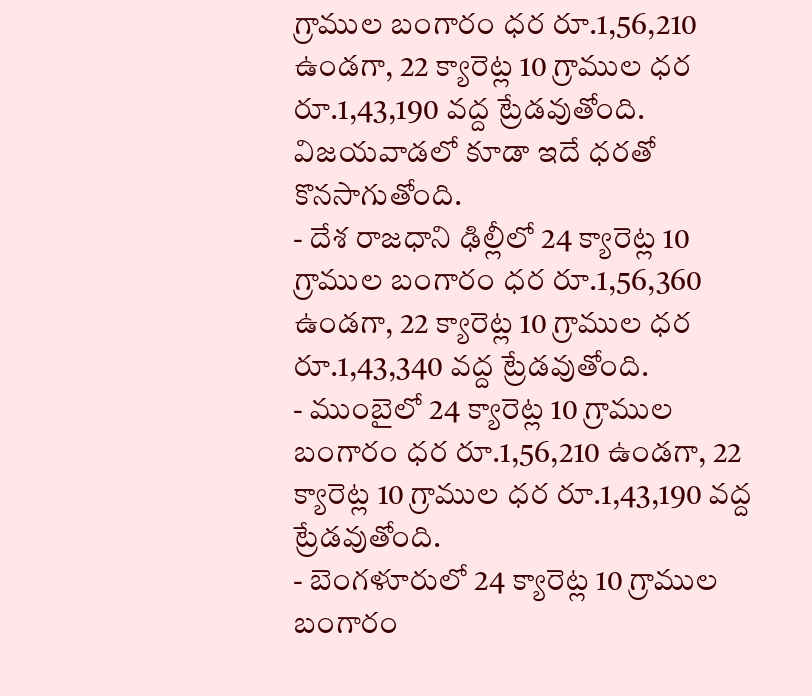గ్రాముల బంగారం ధర రూ.1,56,210 ఉండగా, 22 క్యారెట్ల 10 గ్రాముల ధర రూ.1,43,190 వద్ద ట్రేడవుతోంది. విజయవాడలో కూడా ఇదే ధరతో కొనసాగుతోంది.
- దేశ రాజధాని ఢిల్లీలో 24 క్యారెట్ల 10 గ్రాముల బంగారం ధర రూ.1,56,360 ఉండగా, 22 క్యారెట్ల 10 గ్రాముల ధర రూ.1,43,340 వద్ద ట్రేడవుతోంది.
- ముంబైలో 24 క్యారెట్ల 10 గ్రాముల బంగారం ధర రూ.1,56,210 ఉండగా, 22 క్యారెట్ల 10 గ్రాముల ధర రూ.1,43,190 వద్ద ట్రేడవుతోంది.
- బెంగళూరులో 24 క్యారెట్ల 10 గ్రాముల బంగారం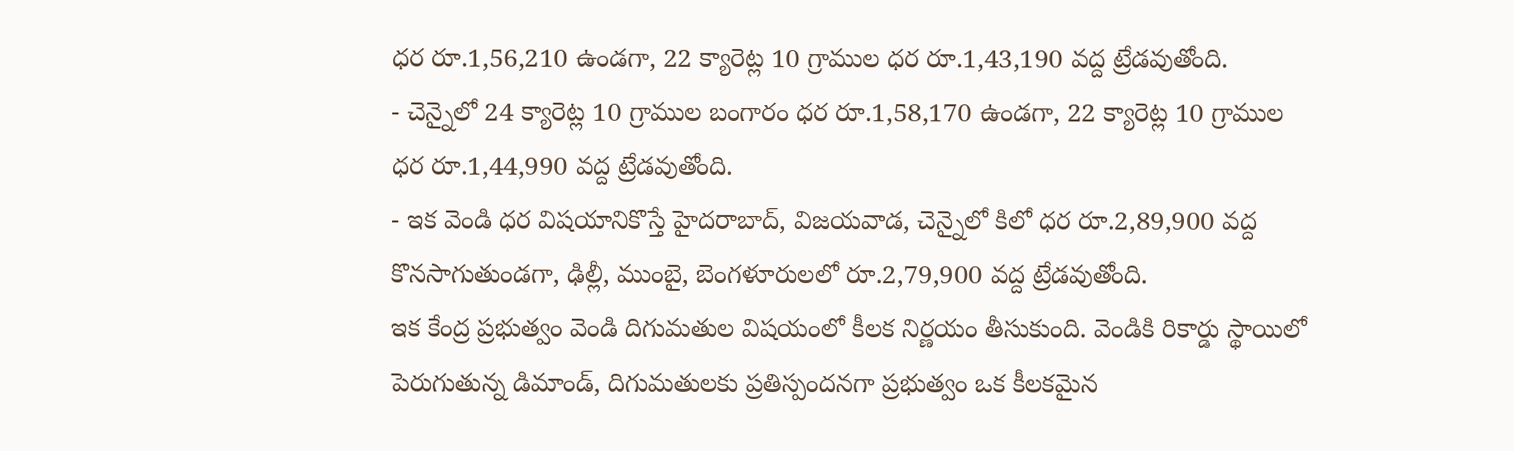ధర రూ.1,56,210 ఉండగా, 22 క్యారెట్ల 10 గ్రాముల ధర రూ.1,43,190 వద్ద ట్రేడవుతోంది.
- చెన్నైలో 24 క్యారెట్ల 10 గ్రాముల బంగారం ధర రూ.1,58,170 ఉండగా, 22 క్యారెట్ల 10 గ్రాముల ధర రూ.1,44,990 వద్ద ట్రేడవుతోంది.
- ఇక వెండి ధర విషయానికొస్తే హైదరాబాద్, విజయవాడ, చెన్నైలో కిలో ధర రూ.2,89,900 వద్ద కొనసాగుతుండగా, ఢిల్లీ, ముంబై, బెంగళూరులలో రూ.2,79,900 వద్ద ట్రేడవుతోంది.
ఇక కేంద్ర ప్రభుత్వం వెండి దిగుమతుల విషయంలో కీలక నిర్ణయం తీసుకుంది. వెండికి రికార్డు స్థాయిలో పెరుగుతున్న డిమాండ్, దిగుమతులకు ప్రతిస్పందనగా ప్రభుత్వం ఒక కీలకమైన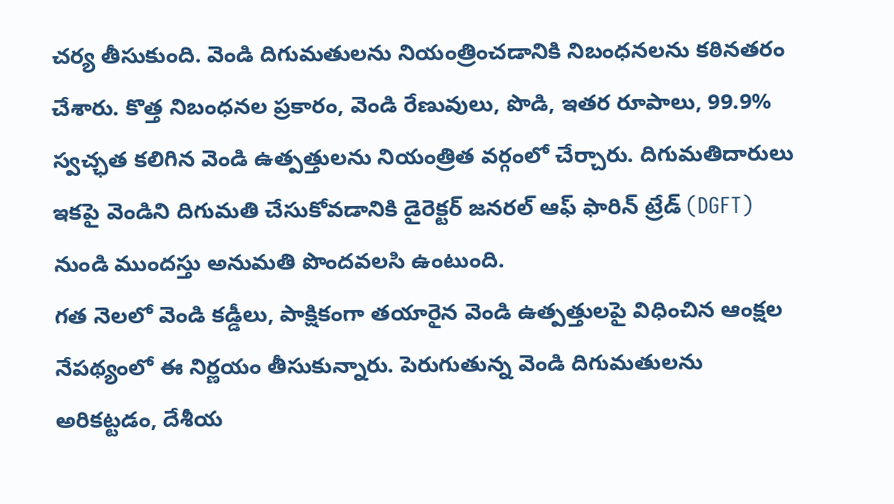చర్య తీసుకుంది. వెండి దిగుమతులను నియంత్రించడానికి నిబంధనలను కఠినతరం చేశారు. కొత్త నిబంధనల ప్రకారం, వెండి రేణువులు, పొడి, ఇతర రూపాలు, 99.9% స్వచ్ఛత కలిగిన వెండి ఉత్పత్తులను నియంత్రిత వర్గంలో చేర్చారు. దిగుమతిదారులు ఇకపై వెండిని దిగుమతి చేసుకోవడానికి డైరెక్టర్ జనరల్ ఆఫ్ ఫారిన్ ట్రేడ్ (DGFT) నుండి ముందస్తు అనుమతి పొందవలసి ఉంటుంది.
గత నెలలో వెండి కడ్డీలు, పాక్షికంగా తయారైన వెండి ఉత్పత్తులపై విధించిన ఆంక్షల నేపథ్యంలో ఈ నిర్ణయం తీసుకున్నారు. పెరుగుతున్న వెండి దిగుమతులను అరికట్టడం, దేశీయ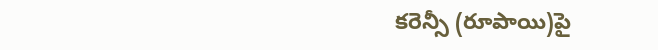కరెన్సీ (రూపాయి)పై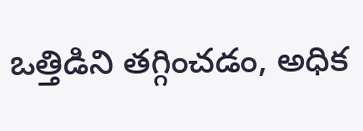ఒత్తిడిని తగ్గించడం, అధిక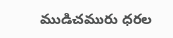ముడిచమురు ధరల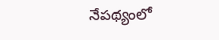నేపథ్యంలో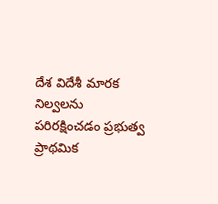దేశ విదేశీ మారక నిల్వలను పరిరక్షించడం ప్రభుత్వ ప్రాథమిక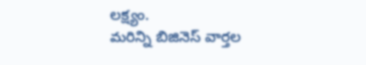లక్ష్యం.
మరిన్ని బిజినెస్ వార్తల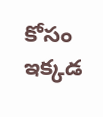కోసం ఇక్కడ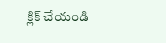క్లిక్ చేయండి